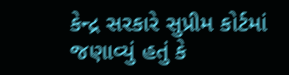કેન્દ્ર સરકારે સુપ્રીમ કોર્ટમાં જણાવ્યું હતું કે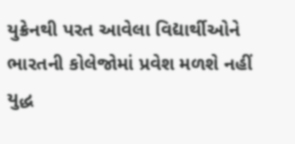યુક્રેનથી પરત આવેલા વિદ્યાર્થીઓને ભારતની કોલેજોમાં પ્રવેશ મળશે નહીં
યુદ્ધ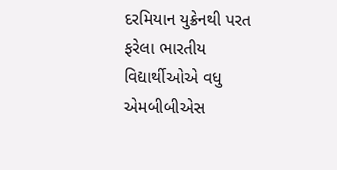દરમિયાન યુક્રેનથી પરત ફરેલા ભારતીય વિદ્યાર્થીઓએ વધુ એમબીબીએસ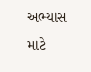અભ્યાસ માટે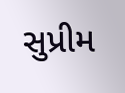સુપ્રીમ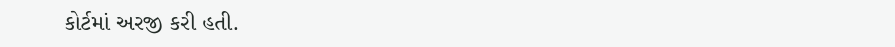કોર્ટમાં અરજી કરી હતી.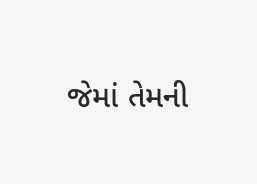જેમાં તેમની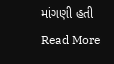માંગણી હતી
Read More